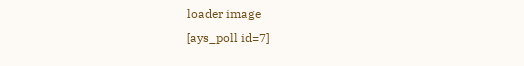loader image
[ays_poll id=7]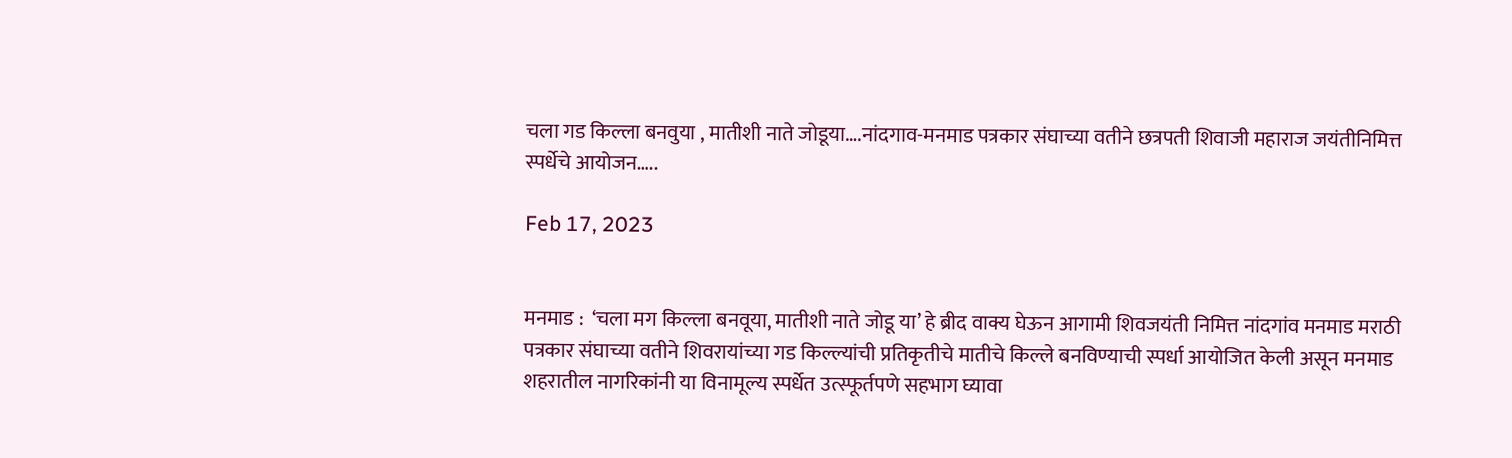चला गड किल्ला बनवुया , मातीशी नाते जोडूया….नांदगाव-मनमाड पत्रकार संघाच्या वतीने छत्रपती शिवाजी महाराज जयंतीनिमित्त स्पर्धेचे आयोजन…..

Feb 17, 2023


मनमाड :  ‘चला मग किल्ला बनवूया, मातीशी नाते जोडू या’ हे ब्रीद वाक्य घेऊन आगामी शिवजयंती निमित्त नांदगांव मनमाड मराठी पत्रकार संघाच्या वतीने शिवरायांच्या गड किल्ल्यांची प्रतिकृतीचे मातीचे किल्ले बनविण्याची स्पर्धा आयोजित केली असून मनमाड शहरातील नागरिकांनी या विनामूल्य स्पर्धेत उत्स्फूर्तपणे सहभाग घ्यावा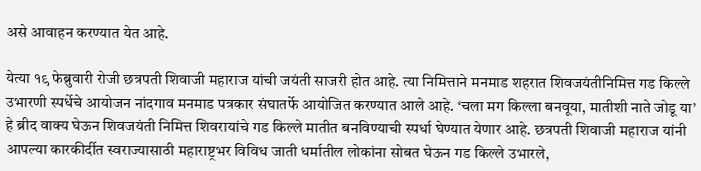असे आवाहन करण्यात येत आहे.

येत्या १९ फेब्रुवारी रोजी छत्रपती शिवाजी महाराज यांची जयंती साजरी होत आहे. त्या निमित्ताने मनमाड शहरात शिवजयंतीनिमित्त गड किल्ले उभारणी स्पर्धेचे आयोजन नांदगाव मनमाड पत्रकार संघातर्फे आयोजित करण्यात आले आहे. ‘चला मग किल्ला बनवूया, मातीशी नाते जोडू या’ हे ब्रीद वाक्य घेऊन शिवजयंती निमित्त शिवरायांचे गड किल्ले मातीत बनविण्याची स्पर्धा घेण्यात येणार आहे. छत्रपती शिवाजी महाराज यांनी आपल्या कारकीर्दीत स्वराज्यासाठी महाराष्ट्रभर विविध जाती धर्मातील लोकांना सोबत घेऊन गड किल्ले उभारले,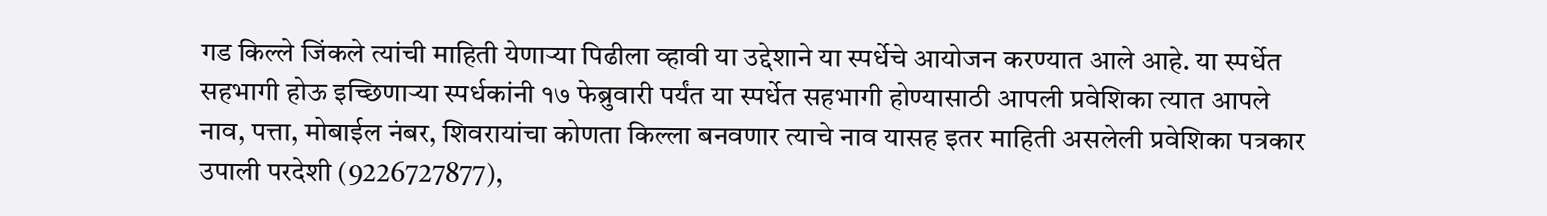गड किल्ले जिंकले त्यांची माहिती येणाऱ्या पिढीला व्हावी या उद्देशाने या स्पर्धेचे आयोजन करण्यात आले आहे. या स्पर्धेत सहभागी होऊ इच्छिणाऱ्या स्पर्धकांनी १७ फेब्रुवारी पर्यंत या स्पर्धेत सहभागी होण्यासाठी आपली प्रवेशिका त्यात आपले नाव, पत्ता, मोबाईल नंबर, शिवरायांचा कोणता किल्ला बनवणार त्याचे नाव यासह इतर माहिती असलेली प्रवेशिका पत्रकार उपाली परदेशी (9226727877),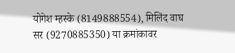योगेश म्हस्के (8149888554), मिलिंद वाघ सर (9270885350) या क्रमांकावर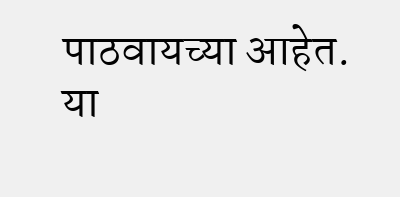पाठवायच्या आहेत. या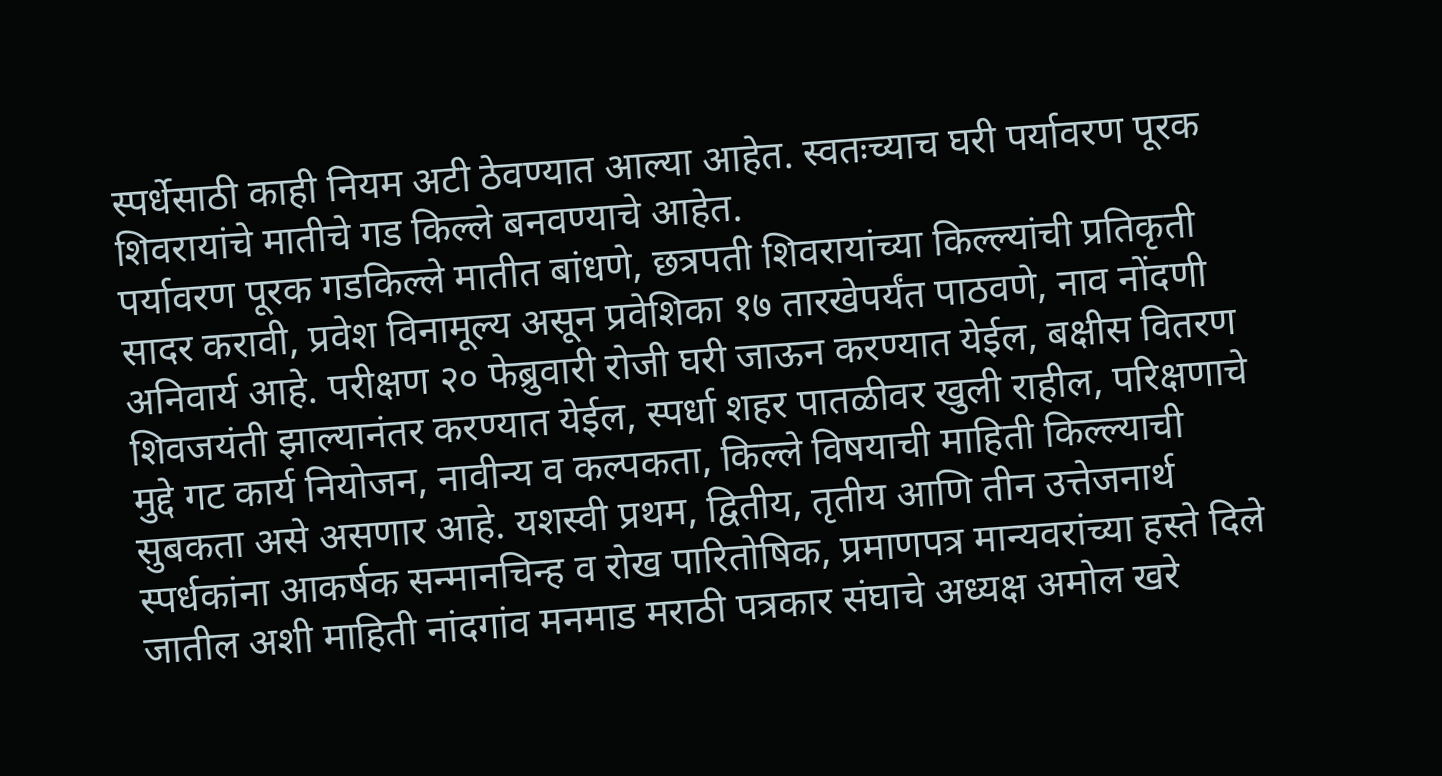स्पर्धेसाठी काही नियम अटी ठेवण्यात आल्या आहेत. स्वतःच्याच घरी पर्यावरण पूरक शिवरायांचे मातीचे गड किल्ले बनवण्याचे आहेत.
पर्यावरण पूरक गडकिल्ले मातीत बांधणे, छत्रपती शिवरायांच्या किल्ल्यांची प्रतिकृती सादर करावी, प्रवेश विनामूल्य असून प्रवेशिका १७ तारखेपर्यंत पाठवणे, नाव नोंदणी अनिवार्य आहे. परीक्षण २० फेब्रुवारी रोजी घरी जाऊन करण्यात येईल, बक्षीस वितरण शिवजयंती झाल्यानंतर करण्यात येईल, स्पर्धा शहर पातळीवर खुली राहील, परिक्षणाचे मुद्दे गट कार्य नियोजन, नावीन्य व कल्पकता, किल्ले विषयाची माहिती किल्ल्याची सुबकता असे असणार आहे. यशस्वी प्रथम, द्वितीय, तृतीय आणि तीन उत्तेजनार्थ स्पर्धकांना आकर्षक सन्मानचिन्ह व रोख पारितोषिक, प्रमाणपत्र मान्यवरांच्या हस्ते दिले जातील अशी माहिती नांदगांव मनमाड मराठी पत्रकार संघाचे अध्यक्ष अमोल खरे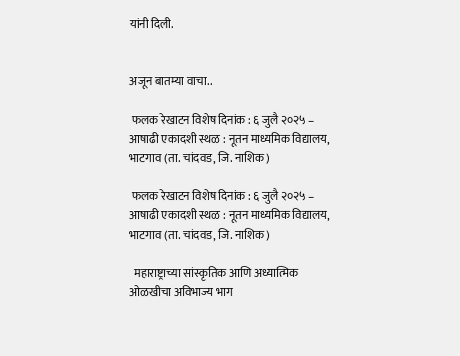यांनी दिली.


अजून बातम्या वाचा..

 फलक रेखाटन विशेष दिनांक : ६ जुलै २०२५ – आषाढी एकादशी स्थळ : नूतन माध्यमिक विद्यालय, भाटगाव (ता. चांदवड, जि. नाशिक)

 फलक रेखाटन विशेष दिनांक : ६ जुलै २०२५ – आषाढी एकादशी स्थळ : नूतन माध्यमिक विद्यालय, भाटगाव (ता. चांदवड, जि. नाशिक)

  महाराष्ट्राच्या सांस्कृतिक आणि अध्यात्मिक ओळखीचा अविभाज्य भाग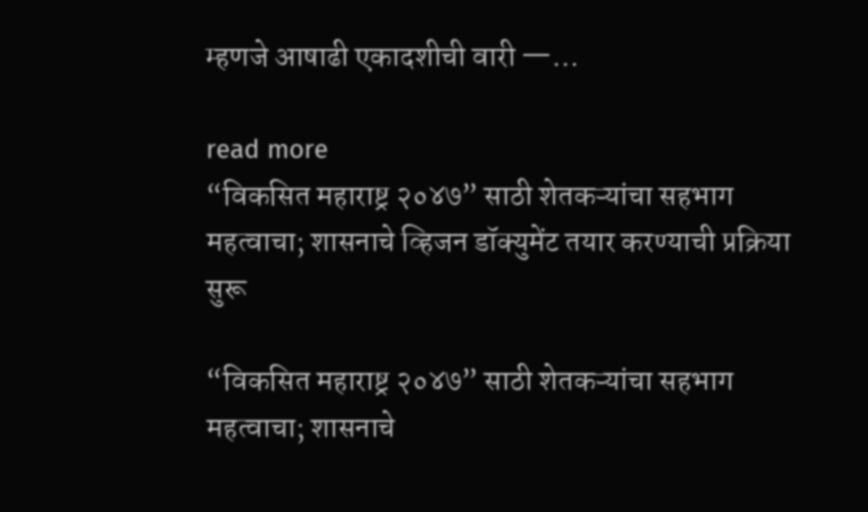म्हणजे आषाढी एकादशीची वारी —...

read more
“विकसित महाराष्ट्र २०४७” साठी शेतकऱ्यांचा सहभाग महत्वाचा; शासनाचे व्हिजन डॉक्युमेंट तयार करण्याची प्रक्रिया सुरू

“विकसित महाराष्ट्र २०४७” साठी शेतकऱ्यांचा सहभाग महत्वाचा; शासनाचे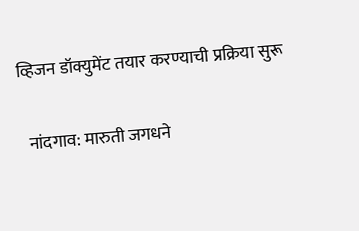व्हिजन डॉक्युमेंट तयार करण्याची प्रक्रिया सुरू

  नांदगाव: मारुती जगधने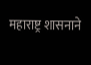महाराष्ट्र शासनाने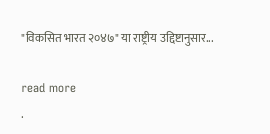"विकसित भारत २०४७" या राष्ट्रीय उद्दिष्टानुसार...

read more
.